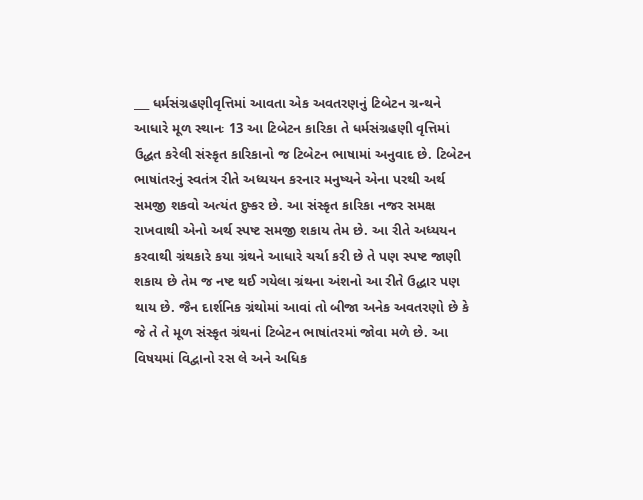___ ધર્મસંગ્રહણીવૃત્તિમાં આવતા એક અવતરણનું ટિબેટન ગ્રન્થને આધારે મૂળ સ્થાનઃ 13 આ ટિબેટન કારિકા તે ધર્મસંગ્રહણી વૃત્તિમાં ઉદ્ધત કરેલી સંસ્કૃત કારિકાનો જ ટિબેટન ભાષામાં અનુવાદ છે. ટિબેટન ભાષાંતરનું સ્વતંત્ર રીતે અધ્યયન કરનાર મનુષ્યને એના પરથી અર્થ સમજી શકવો અત્યંત દુષ્કર છે. આ સંસ્કૃત કારિકા નજર સમક્ષ રાખવાથી એનો અર્થ સ્પષ્ટ સમજી શકાય તેમ છે. આ રીતે અધ્યયન કરવાથી ગ્રંથકારે કયા ગ્રંથને આધારે ચર્ચા કરી છે તે પણ સ્પષ્ટ જાણી શકાય છે તેમ જ નષ્ટ થઈ ગયેલા ગ્રંથના અંશનો આ રીતે ઉદ્ધાર પણ થાય છે. જૈન દાર્શનિક ગ્રંથોમાં આવાં તો બીજા અનેક અવતરણો છે કે જે તે તે મૂળ સંસ્કૃત ગ્રંથનાં ટિબેટન ભાષાંતરમાં જોવા મળે છે. આ વિષયમાં વિદ્વાનો રસ લે અને અધિક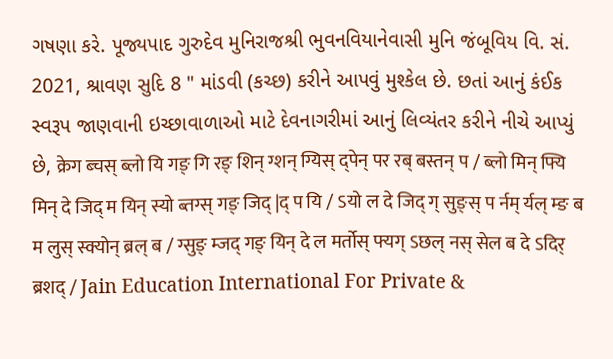ગષણા કરે. પૂજ્યપાદ ગુરુદેવ મુનિરાજશ્રી ભુવનવિયાનેવાસી મુનિ જંબૂવિય વિ. સં. 2021, શ્રાવણ સુદિ 8 " માંડવી (કચ્છ) કરીને આપવું મુશ્કેલ છે. છતાં આનું કંઈક સ્વરૂપ જાણવાની ઇચ્છાવાળાઓ માટે દેવનાગરીમાં આનું લિવ્યંતર કરીને નીચે આપ્યું છે, क्रेग ब्चस् ब्लो यि गङ् गि रङ् शिन् ग्शन् ग्यिस् द्पेन् पर रब् बस्तन् प / ब्लो मिन् फ्यि मिन् दे जिद् म यिन् स्यो ब्तग्स् गङ् जिद् |द् प यि / ऽयो ल दे जिद् ग् सुङ्स् प र्नम् र्यल् म्ङ ब म लुस् स्क्योन् ब्रल् ब / ग्सुङ् म्जद् गङ् यिन् दे ल मर्तोस् फ्यग् ऽछल् नस् सेल ब दे ऽदिर् ब्रशद् / Jain Education International For Private &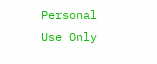Personal Use Only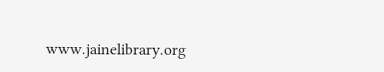www.jainelibrary.org